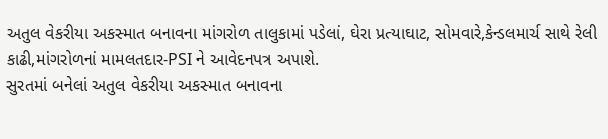અતુલ વેકરીયા અકસ્માત બનાવના માંગરોળ તાલુકામાં પડેલાં, ઘેરા પ્રત્યાઘાટ, સોમવારે,કેન્ડલમાર્ચ સાથે રેલી કાઢી,માંગરોળનાં મામલતદાર-PSI ને આવેદનપત્ર અપાશે.
સુરતમાં બનેલાં અતુલ વેકરીયા અકસ્માત બનાવના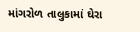માંગરોળ તાલુકામાં ઘેરા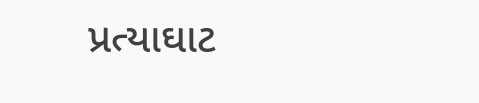પ્રત્યાઘાટ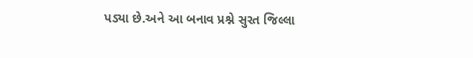પડ્યા છે.અને આ બનાવ પ્રશ્ને સુરત જિલ્લા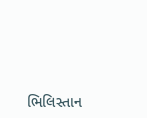ભિલિસ્તાન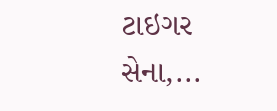ટાઇગર સેના,...